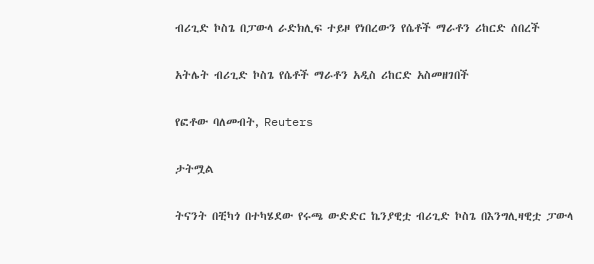ብሪጊድ ኮስጌ በፓውላ ራድክሊፍ ተይዞ የነበረውን የሴቶች ማራቶን ሪከርድ ሰበረች

አትሌት ብሪጊድ ኮስጌ የሴቶች ማራቶን አዲስ ሪከርድ አስመዘገበች

የፎቶው ባለመብት, Reuters

ታትሟል

ትናንት በቺካጎ በተካሄደው የሩጫ ውድድር ኬንያዊቷ ብሪጊድ ኮስጌ በእንግሊዛዊቷ ፓውላ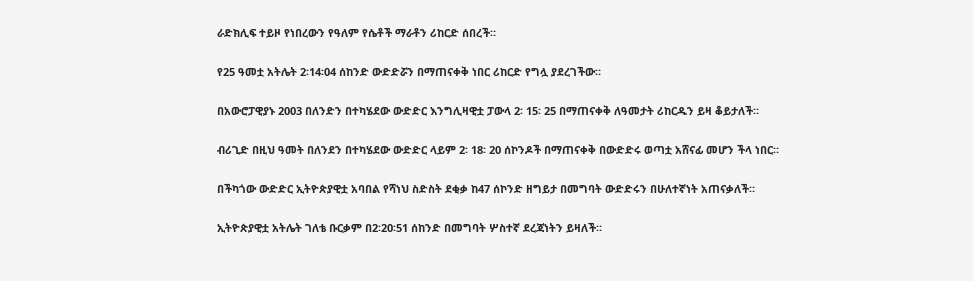ራድክሊፍ ተይዞ የነበረውን የዓለም የሴቶች ማራቶን ሪከርድ ሰበረች።

የ25 ዓመቷ አትሌት 2፡14፡04 ሰከንድ ውድድሯን በማጠናቀቅ ነበር ሪከርድ የግሏ ያደረገችው።

በአውሮፓዊያኑ 2003 በለንድን በተካሄደው ውድድር እንግሊዛዊቷ ፓውላ 2፡ 15፡ 25 በማጠናቀቅ ለዓመታት ሪከርዱን ይዛ ቆይታለች።

ብሪጊድ በዚህ ዓመት በለንደን በተካሄደው ውድድር ላይም 2፡ 18፡ 20 ሰኮንዶች በማጠናቀቅ በውድድሩ ወጣቷ አሸናፊ መሆን ችላ ነበር።

በችካጎው ውድድር ኢትዮጵያዊቷ አባበል የሻነህ ስድስት ደቂቃ ከ47 ሰኮንድ ዘግይታ በመግባት ውድድሩን በሁለተኛነት አጠናቃለች።

ኢትዮጵያዊቷ አትሌት ገለቴ ቡርቃም በ2፡20፡51 ሰከንድ በመግባት ሦስተኛ ደረጃነትን ይዛለች።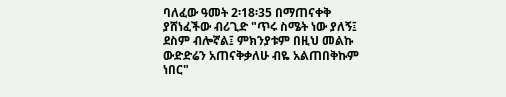ባለፈው ዓመት 2፡18፡35 በማጠናቀቅ ያሸነፈችው ብሪጊድ "ጥሩ ስሜት ነው ያለኝ፤ ደስም ብሎኛል፤ ምክንያቱም በዚህ መልኩ ውድድሬን አጠናቅቃለሁ ብዬ አልጠበቅኩም ነበር"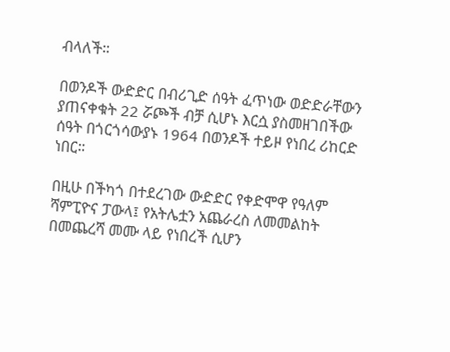ብላለች።

በወንዶች ውድድር በብሪጊድ ሰዓት ፈጥነው ወድድራቸውን ያጠናቀቁት 22 ሯጮች ብቻ ሲሆኑ እርሷ ያስመዘገበችው ሰዓት በጎርጎሳውያኑ 1964 በወንዶች ተይዞ የነበረ ሪከርድ ነበር።

በዚሁ በችካጎ በተደረገው ውድድር የቀድሞዋ የዓለም ሻምፒዮና ፓውላ፤ የአትሌቷን አጨራረስ ለመመልከት በመጨረሻ መሙ ላይ የነበረች ሲሆን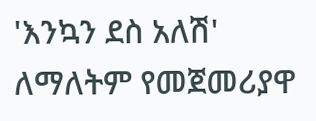'እንኳን ደስ አለሽ' ለማለትም የመጀመሪያዋ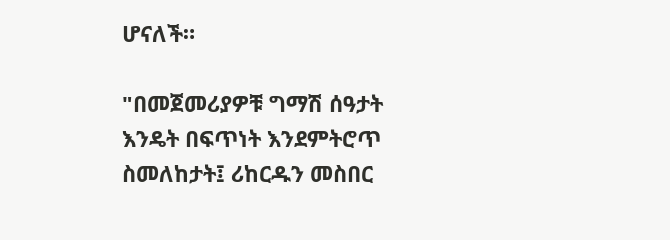ሆናለች።

"በመጀመሪያዎቹ ግማሽ ሰዓታት እንዴት በፍጥነት እንደምትሮጥ ስመለከታት፤ ሪከርዱን መስበር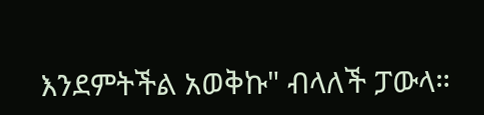እንደምትችል አወቅኩ" ብላለች ፓውላ።